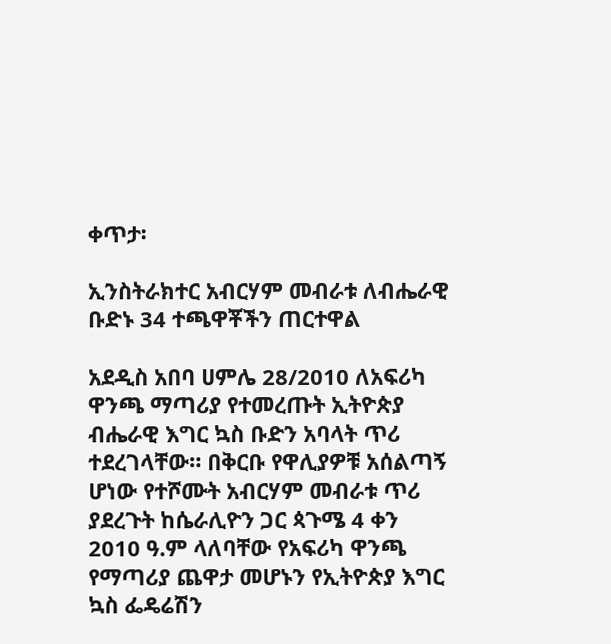ቀጥታ፡

ኢንስትራክተር አብርሃም መብራቱ ለብሔራዊ ቡድኑ 34 ተጫዋቾችን ጠርተዋል

አደዲስ አበባ ሀምሌ 28/2010 ለአፍሪካ ዋንጫ ማጣሪያ የተመረጡት ኢትዮጵያ ብሔራዊ እግር ኳስ ቡድን አባላት ጥሪ ተደረገላቸው። በቅርቡ የዋሊያዎቹ አሰልጣኝ ሆነው የተሾሙት አብርሃም መብራቱ ጥሪ ያደረጉት ከሴራሊዮን ጋር ጳጉሜ 4 ቀን 2010 ዓ.ም ላለባቸው የአፍሪካ ዋንጫ የማጣሪያ ጨዋታ መሆኑን የኢትዮጵያ እግር ኳስ ፌዴሬሽን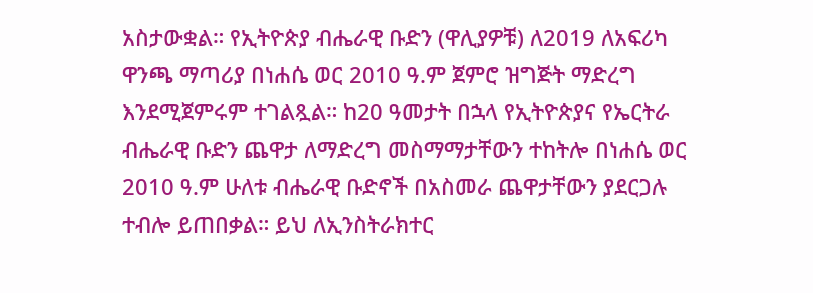አስታውቋል። የኢትዮጵያ ብሔራዊ ቡድን (ዋሊያዎቹ) ለ2019 ለአፍሪካ ዋንጫ ማጣሪያ በነሐሴ ወር 2010 ዓ.ም ጀምሮ ዝግጅት ማድረግ እንደሚጀምሩም ተገልጿል። ከ20 ዓመታት በኋላ የኢትዮጵያና የኤርትራ ብሔራዊ ቡድን ጨዋታ ለማድረግ መስማማታቸውን ተከትሎ በነሐሴ ወር 2010 ዓ.ም ሁለቱ ብሔራዊ ቡድኖች በአስመራ ጨዋታቸውን ያደርጋሉ ተብሎ ይጠበቃል። ይህ ለኢንስትራክተር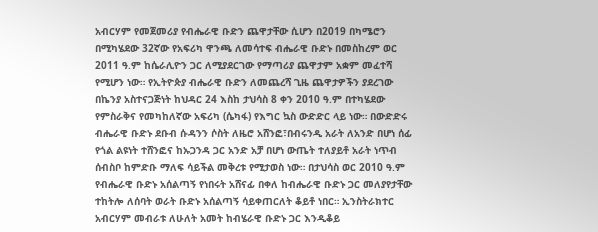አብርሃም የመጀመሪያ የብሔራዊ ቡድን ጨዋታቸው ሲሆን በ2019 በካሜሮን በሚካሄደው 32ኛው የአፍሪካ ዋንጫ ለመሳተፍ ብሔራዊ ቡድኑ በመስከረም ወር 2011 ዓ.ም ከሴራሊዮን ጋር ለሚያደርገው የማጣሪያ ጨዋታም አቋም መፈተሻ የሚሆን ነው። የኢትዮጵያ ብሔራዊ ቡድን ለመጨረሻ ጊዜ ጨዋታዎችን ያደረገው በኬንያ አስተናጋጅነት ከህዳር 24 እስከ ታህሳስ 8 ቀን 2010 ዓ.ም በተካሄደው የምስራቅና የመካከለኛው አፍሪካ (ሴካፋ) የእግር ኳስ ውድድር ላይ ነው። በውድድሩ ብሔራዊ ቡድኑ ደቡብ ሱዳንን ሶስት ለዜሮ አሸንፎ፣በብሩንዲ አራት ለአንድ በሆነ ሰፊ የጎል ልዩነት ተሸንፎና ከኡጋንዳ ጋር አንድ አቻ በሆነ ውጤት ተለያይቶ አራት ነጥብ ሰብስቦ ከምድቡ ማለፍ ሳይችል መቅረቱ የሚታወስ ነው። በታህሳስ ወር 2010 ዓ.ም የብሔራዊ ቡድኑ አሰልጣኝ የነበሩት አሸናፊ በቀለ ከብሔራዊ ቡድኑ ጋር መለያየታቸው ተከትሎ ለሰባት ወራት ቡድኑ አሰልጣኝ ሳይቀጠርለት ቆይቶ ነበር። ኢንስትራክተር አብርሃም መብራቱ ለሁለት አመት ከብሄራዊ ቡድኑ ጋር እንዲቆይ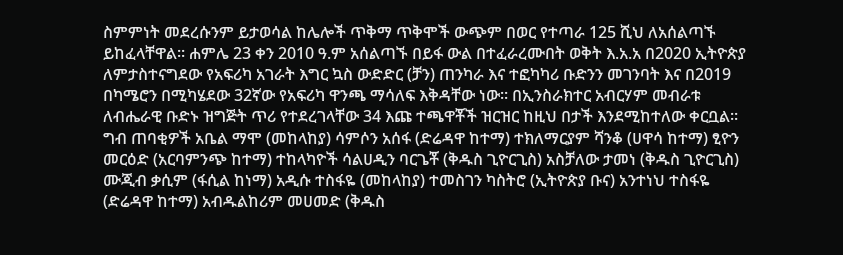ስምምነት መደረሱንም ይታወሳል ከሌሎች ጥቅማ ጥቅሞች ውጭም በወር የተጣራ 125 ሺህ ለአሰልጣኙ ይከፈላቸዋል። ሐምሌ 23 ቀን 2010 ዓ.ም አሰልጣኙ በይፋ ውል በተፈራረሙበት ወቅት እ.አ.አ በ2020 ኢትዮጵያ ለምታስተናግደው የአፍሪካ አገራት እግር ኳስ ውድድር (ቻን) ጠንካራ እና ተፎካካሪ ቡድንን መገንባት እና በ2019 በካሜሮን በሚካሄደው 32ኛው የአፍሪካ ዋንጫ ማሳለፍ እቅዳቸው ነው። በኢንስራክተር አብርሃም መብራቱ ለብሔራዊ ቡድኑ ዝግጅት ጥሪ የተደረገላቸው 34 እጩ ተጫዋቾች ዝርዝር ከዚህ በታች እንደሚከተለው ቀርቧል። ግብ ጠባቂዎች አቤል ማሞ (መከላከያ) ሳምሶን አሰፋ (ድሬዳዋ ከተማ) ተክለማርያም ሻንቆ (ሀዋሳ ከተማ) ፂዮን መርዕድ (አርባምንጭ ከተማ) ተከላካዮች ሳልሀዲን ባርጌቾ (ቅዱስ ጊዮርጊስ) አስቻለው ታመነ (ቅዱስ ጊዮርጊስ) ሙጂብ ቃሲም (ፋሲል ከነማ) አዲሱ ተስፋዬ (መከላከያ) ተመስገን ካስትሮ (ኢትዮጵያ ቡና) አንተነህ ተስፋዬ (ድሬዳዋ ከተማ) አብዱልከሪም መሀመድ (ቅዱስ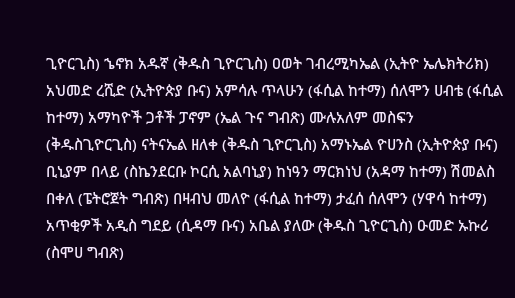ጊዮርጊስ) ኄኖክ አዱኛ (ቅዱስ ጊዮርጊስ) ዐወት ገብረሚካኤል (ኢትዮ ኤሌክትሪክ) አህመድ ረሺድ (ኢትዮጵያ ቡና) አምሳሉ ጥላሁን (ፋሲል ከተማ) ሰለሞን ሀብቴ (ፋሲል ከተማ) አማካዮች ጋቶች ፓኖም (ኤል ጉና ግብጽ) ሙሉአለም መስፍን (ቅዱስጊዮርጊስ) ናትናኤል ዘለቀ (ቅዱስ ጊዮርጊስ) አማኑኤል ዮሀንስ (ኢትዮጵያ ቡና) ቢኒያም በላይ (ስኬንደርቡ ኮርሲ አልባኒያ) ከነዓን ማርክነህ (አዳማ ከተማ) ሽመልስ በቀለ (ፔትሮጀት ግብጽ) በዛብህ መለዮ (ፋሲል ከተማ) ታፈሰ ሰለሞን (ሃዋሳ ከተማ) አጥቂዎች አዲስ ግደይ (ሲዳማ ቡና) አቤል ያለው (ቅዱስ ጊዮርጊስ) ዑመድ ኡኩሪ (ስሞሀ ግብጽ)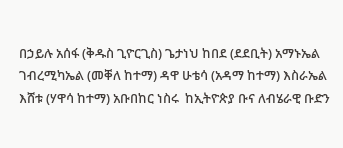በኃይሉ አሰፋ (ቅዱስ ጊዮርጊስ) ጌታነህ ከበደ (ደደቢት) አማኑኤል ገብረሚካኤል (መቐለ ከተማ) ዳዋ ሁቴሳ (አዳማ ከተማ) እስራኤል እሸቱ (ሃዋሳ ከተማ) አቡበከር ነስሩ  ከኢትዮጵያ ቡና ለብሄራዊ ቡድን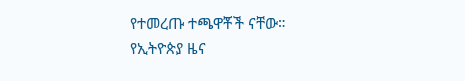የተመረጡ ተጫዋቾች ናቸው።
የኢትዮጵያ ዜና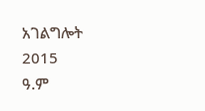አገልግሎት
2015
ዓ.ም